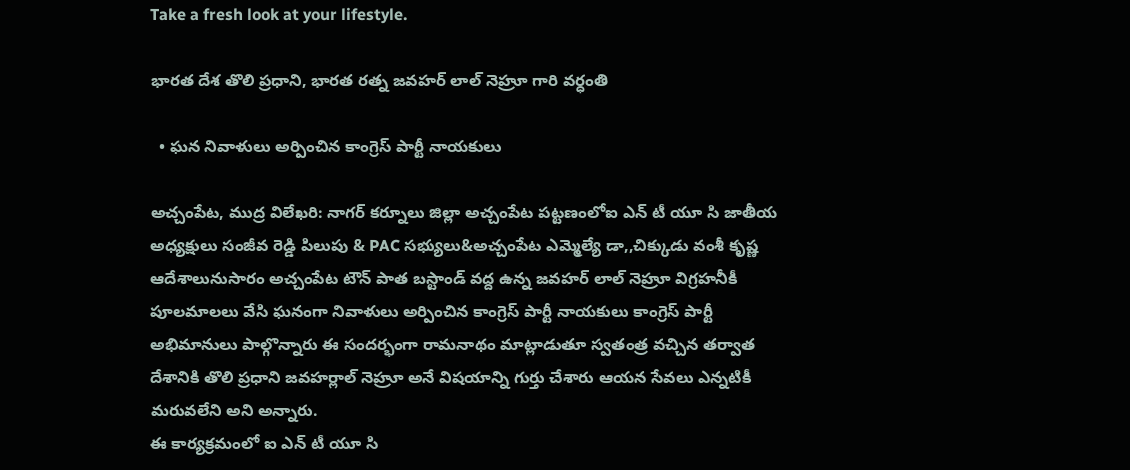Take a fresh look at your lifestyle.

భారత దేశ తొలి ప్రధాని, భారత రత్న జవహర్ లాల్ నెహ్రూ గారి వర్ధంతి

  • ఘన నివాళులు అర్పించిన కాంగ్రెస్ పార్టీ నాయకులు

అచ్చంపేట, ముద్ర విలేఖరి: నాగర్ కర్నూలు జిల్లా అచ్చంపేట పట్టణంలోఐ ఎన్ టీ యూ సి జాతీయ అధ్యక్షులు సంజీవ రెడ్డి పిలుపు & PAC సభ్యులు&అచ్చంపేట ఎమ్మెల్యే డా,,చిక్కుడు వంశీ కృష్ణ ఆదేశాలునుసారం అచ్చంపేట టౌన్ పాత బస్టాండ్ వద్ద ఉన్న జవహర్ లాల్ నెహ్రూ విగ్రహనీకీ పూలమాలలు వేసి ఘనంగా నివాళులు అర్పించిన కాంగ్రెస్ పార్టీ నాయకులు కాంగ్రెస్ పార్టీ అభిమానులు పాల్గొన్నారు ఈ సందర్భంగా రామనాథం మాట్లాడుతూ స్వతంత్ర వచ్చిన తర్వాత దేశానికి తొలి ప్రధాని జవహర్లాల్ నెహ్రూ అనే విషయాన్ని గుర్తు చేశారు ఆయన సేవలు ఎన్నటికీ మరువలేని అని అన్నారు.
ఈ కార్యక్రమంలో ఐ ఎన్ టీ యూ సి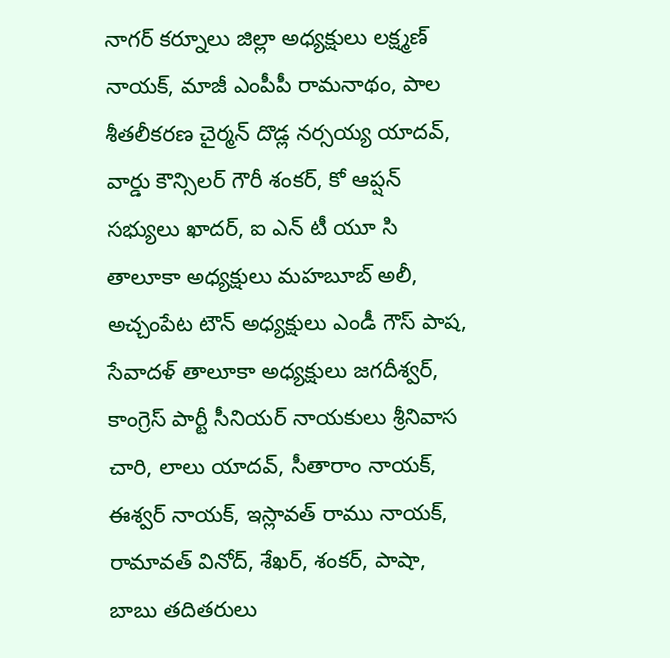నాగర్ కర్నూలు జిల్లా అధ్యక్షులు లక్ష్మణ్ నాయక్, మాజీ ఎంపీపీ రామనాథం, పాల శీతలీకరణ చైర్మన్ దొడ్ల నర్సయ్య యాదవ్, వార్డు కౌన్సిలర్ గౌరీ శంకర్, కో ఆప్షన్ సభ్యులు ఖాదర్, ఐ ఎన్ టీ యూ సి తాలూకా అధ్యక్షులు మహబూబ్ అలీ, అచ్చంపేట టౌన్ అధ్యక్షులు ఎండీ గౌస్ పాష, సేవాదళ్ తాలూకా అధ్యక్షులు జగదీశ్వర్, కాంగ్రెస్ పార్టీ సీనియర్ నాయకులు శ్రీనివాస చారి, లాలు యాదవ్, సీతారాం నాయక్, ఈశ్వర్ నాయక్, ఇస్లావత్ రాము నాయక్, రామావత్ వినోద్, శేఖర్, శంకర్, పాషా, బాబు తదితరులు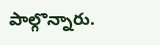పాల్గొన్నారు.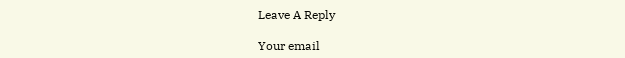Leave A Reply

Your email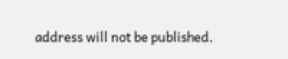address will not be published.